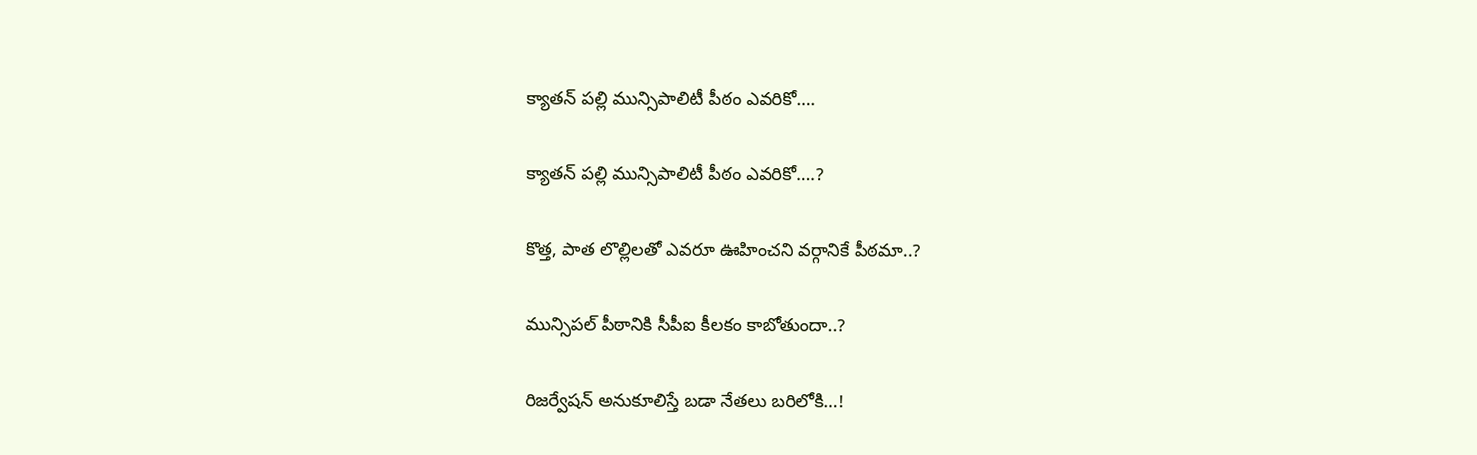క్యాతన్ పల్లి మున్సిపాలిటీ పీఠం ఎవరికో….

క్యాతన్ పల్లి మున్సిపాలిటీ పీఠం ఎవరికో….?

కొత్త, పాత లొల్లిలతో ఎవరూ ఊహించని వర్గానికే పీఠమా..?

మున్సిపల్ పీఠానికి సీపీఐ కీలకం కాబోతుందా..?

రిజర్వేషన్ అనుకూలిస్తే బడా నేతలు బరిలోకి…!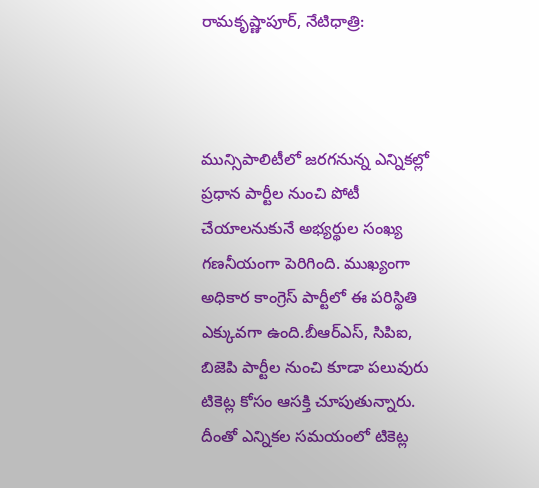రామకృష్ణాపూర్, నేటిధాత్రి:



మున్సిపాలిటీలో జరగనున్న ఎన్నికల్లో ప్రధాన పార్టీల నుంచి పోటీ చేయాలనుకునే అభ్యర్థుల సంఖ్య గణనీయంగా పెరిగింది. ముఖ్యంగా అధికార కాంగ్రెస్ పార్టీలో ఈ పరిస్థితి ఎక్కువగా ఉంది.బీఆర్ఎస్, సిపిఐ, బిజెపి పార్టీల నుంచి కూడా పలువురు టికెట్ల కోసం ఆసక్తి చూపుతున్నారు. దీంతో ఎన్నికల సమయంలో టికెట్ల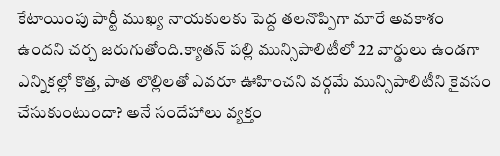కేటాయింపు పార్టీ ముఖ్య నాయకులకు పెద్ద తలనొప్పిగా మారే అవకాశం ఉందని చర్చ జరుగుతోంది.క్యాతన్ పల్లి మున్సిపాలిటీలో 22 వార్డులు ఉండగా ఎన్నికల్లో కొత్త, పాత లొల్లిలతో ఎవరూ ఊహించని వర్గమే మున్సిపాలిటీని కైవసం చేసుకుంటుందా? అనే సందేహాలు వ్యక్తం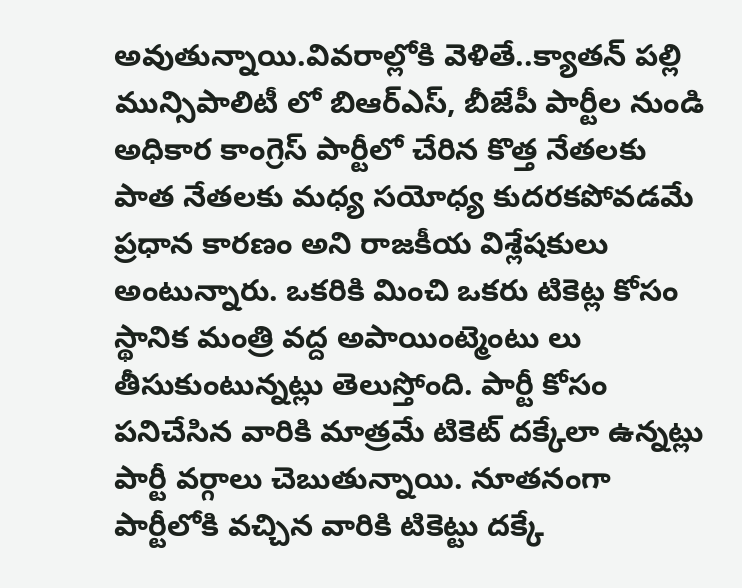అవుతున్నాయి.వివరాల్లోకి వెళితే..క్యాతన్ పల్లి మున్సిపాలిటీ లో బిఆర్ఎస్, బీజేపీ పార్టీల నుండి అధికార కాంగ్రెస్ పార్టీలో చేరిన కొత్త నేతలకు పాత నేతలకు మధ్య సయోధ్య కుదరకపోవడమే ప్రధాన కారణం అని రాజకీయ విశ్లేషకులు అంటున్నారు. ఒకరికి మించి ఒకరు టికెట్ల కోసం స్థానిక మంత్రి వద్ద అపాయింట్మెంటు లు తీసుకుంటున్నట్లు తెలుస్తోంది. పార్టీ కోసం పనిచేసిన వారికి మాత్రమే టికెట్ దక్కేలా ఉన్నట్లు పార్టీ వర్గాలు చెబుతున్నాయి. నూతనంగా పార్టీలోకి వచ్చిన వారికి టికెట్టు దక్కే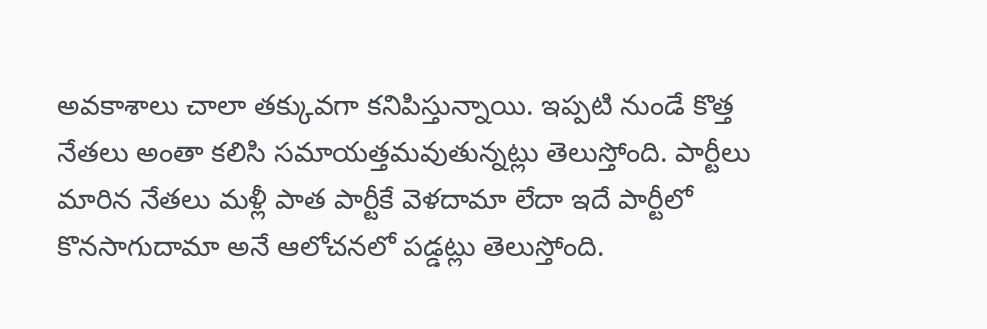అవకాశాలు చాలా తక్కువగా కనిపిస్తున్నాయి. ఇప్పటి నుండే కొత్త నేతలు అంతా కలిసి సమాయత్తమవుతున్నట్లు తెలుస్తోంది. పార్టీలు మారిన నేతలు మళ్లీ పాత పార్టీకే వెళదామా లేదా ఇదే పార్టీలో కొనసాగుదామా అనే ఆలోచనలో పడ్డట్లు తెలుస్తోంది.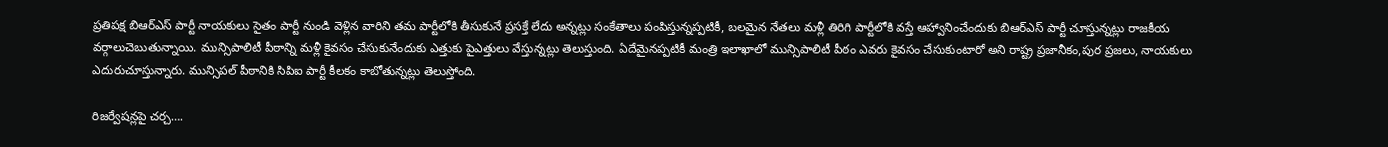ప్రతిపక్ష బిఆర్ఎస్ పార్టీ నాయకులు సైతం పార్టీ నుండి వెళ్లిన వారిని తమ పార్టీలోకి తీసుకునే ప్రసక్తే లేదు అన్నట్లు సంకేతాలు పంపిస్తున్నప్పటికీ, బలమైన నేతలు మళ్లీ తిరిగి పార్టీలోకి వస్తే ఆహ్వానించేందుకు బిఆర్ఎస్ పార్టీ చూస్తున్నట్లు రాజకీయ వర్గాలుచెబుతున్నాయి. మున్సిపాలిటీ పీఠాన్ని మళ్లీ కైవసం చేసుకునేందుకు ఎత్తుకు పైఎత్తులు వేస్తున్నట్లు తెలుస్తుంది. ఏదేమైనప్పటికీ మంత్రి ఇలాఖాలో మున్సిపాలిటీ పీఠం ఎవరు కైవసం చేసుకుంటారో అని రాష్ట్ర ప్రజానీకం,పుర ప్రజలు, నాయకులు ఎదురుచూస్తున్నారు. మున్సిపల్ పీఠానికి సిపిఐ పార్టీ కీలకం కాబోతున్నట్లు తెలుస్తోంది.

రిజర్వేషన్లపై చర్చ….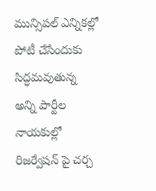మున్సిపల్ ఎన్నికల్లో పోటీ చేసేందుకు సిద్ధమవుతున్న అన్ని పార్టీల నాయకుల్లో రిజర్వేషన్ పై చర్చ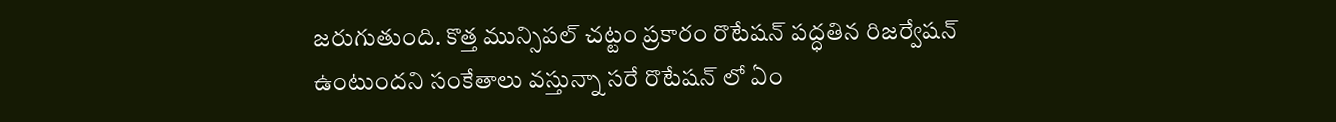జరుగుతుంది. కొత్త మున్సిపల్ చట్టం ప్రకారం రొటేషన్ పద్ధతిన రిజర్వేషన్ ఉంటుందని సంకేతాలు వస్తున్నా సరే రొటేషన్ లో ఏం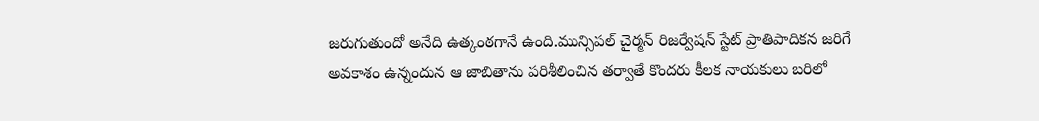జరుగుతుందో అనేది ఉత్కంఠగానే ఉంది.మున్సిపల్ చైర్మన్ రిజర్వేషన్ స్టేట్ ప్రాతిపాదికన జరిగే అవకాశం ఉన్నందున ఆ జాబితాను పరిశీలించిన తర్వాతే కొందరు కీలక నాయకులు బరిలో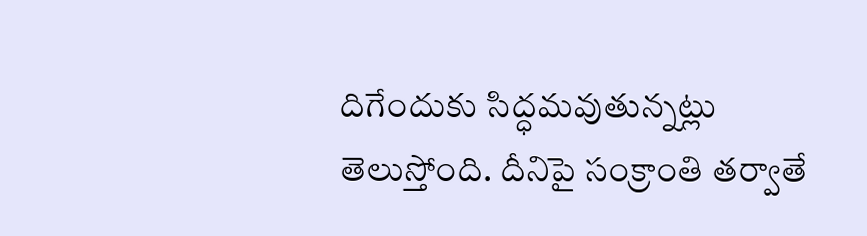దిగేందుకు సిద్ధమవుతున్నట్లు తెలుస్తోంది. దీనిపై సంక్రాంతి తర్వాతే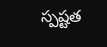స్పష్టత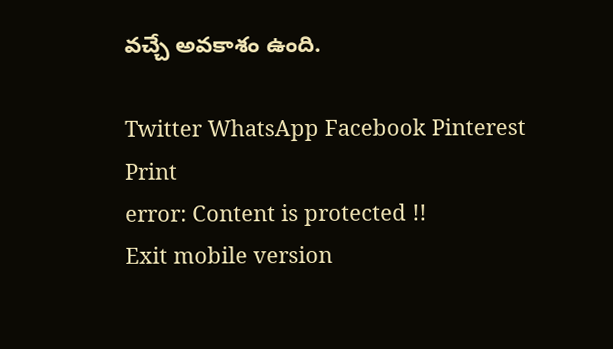వచ్చే అవకాశం ఉంది.

Twitter WhatsApp Facebook Pinterest Print
error: Content is protected !!
Exit mobile version